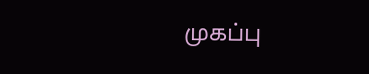முகப்பு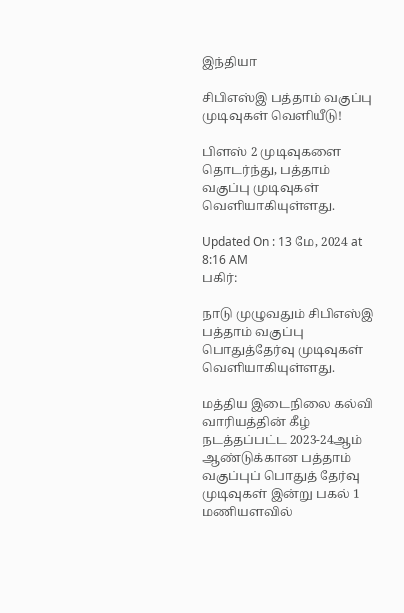இந்தியா

சிபிஎஸ்இ பத்தாம் வகுப்பு முடிவுகள் வெளியீடு!

பிளஸ் 2 முடிவுகளை தொடர்ந்து, பத்தாம் வகுப்பு முடிவுகள் வெளியாகியுள்ளது.

Updated On : 13 மே, 2024 at 8:16 AM
பகிர்:

நாடு முழுவதும் சிபிஎஸ்இ பத்தாம் வகுப்பு பொதுத்தேர்வு முடிவுகள் வெளியாகியுள்ளது.

மத்திய இடைநிலை கல்வி வாரியத்தின் கீழ் நடத்தப்பட்ட 2023-24ஆம் ஆண்டுக்கான பத்தாம் வகுப்புப் பொதுத் தேர்வு முடிவுகள் இன்று பகல் 1 மணியளவில்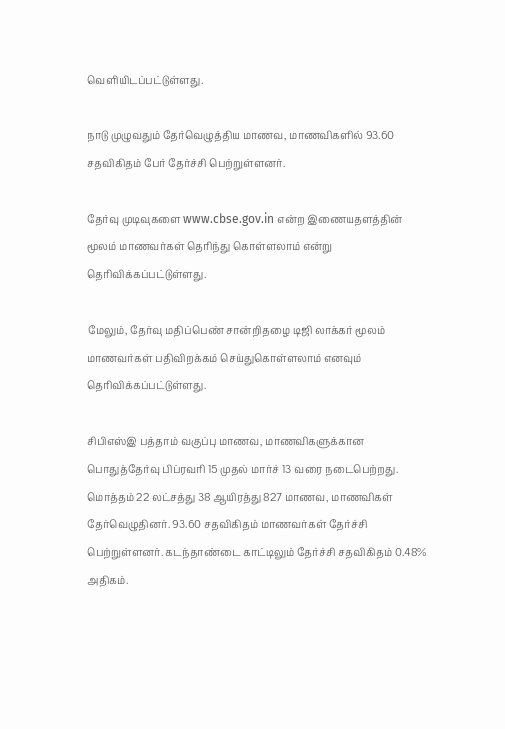வெளியிடப்பட்டுள்ளது.

நாடு முழுவதும் தேர்வெழுத்திய மாணவ, மாணவிகளில் 93.60 சதவிகிதம் பேர் தேர்ச்சி பெற்றுள்ளனர்.

தேர்வு முடிவுகளை www.cbse.gov.in என்ற இணையதளத்தின் மூலம் மாணவர்கள் தெரிந்து கொள்ளலாம் என்று தெரிவிக்கப்பட்டுள்ளது.

மேலும், தேர்வு மதிப்பெண் சான்றிதழை டிஜி லாக்கர் மூலம் மாணவர்கள் பதிவிறக்கம் செய்துகொள்ளலாம் எனவும் தெரிவிக்கப்பட்டுள்ளது.

சிபிஎஸ்இ பத்தாம் வகுப்பு மாணவ, மாணவிகளுக்கான பொதுத்தேர்வு பிப்ரவரி 15 முதல் மார்ச் 13 வரை நடைபெற்றது. மொத்தம் 22 லட்சத்து 38 ஆயிரத்து 827 மாணவ, மாணவிகள் தேர்வெழுதினர். 93.60 சதவிகிதம் மாணவர்கள் தேர்ச்சி பெற்றுள்ளனர். கடந்தாண்டை காட்டிலும் தேர்ச்சி சதவிகிதம் 0.48% அதிகம்.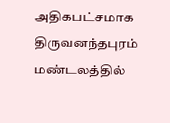அதிகபட்சமாக திருவனந்தபுரம் மண்டலத்தில்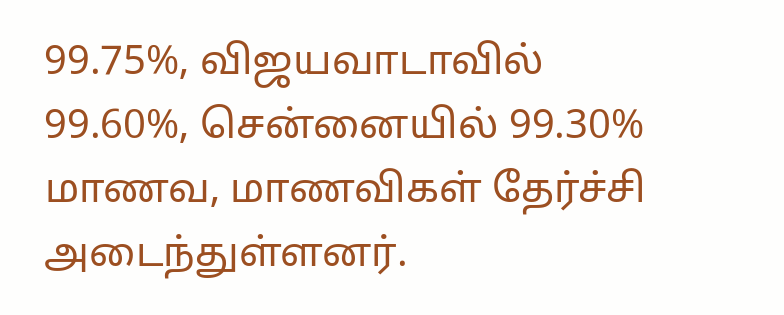99.75%, விஜயவாடாவில் 99.60%, சென்னையில் 99.30% மாணவ, மாணவிகள் தேர்ச்சி அடைந்துள்ளனர்.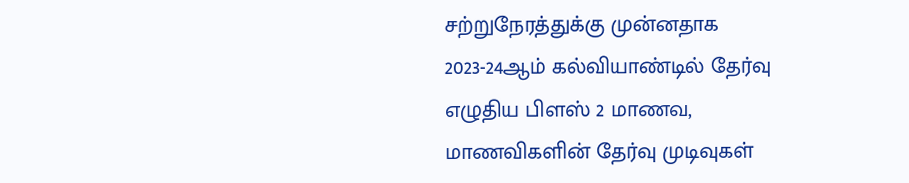சற்றுநேரத்துக்கு முன்னதாக 2023-24ஆம் கல்வியாண்டில் தேர்வு எழுதிய பிளஸ் 2 மாணவ, மாணவிகளின் தேர்வு முடிவுகள்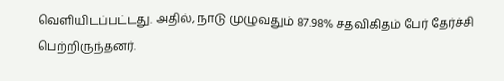வெளியிடப்பட்டது. அதில், நாடு முழுவதும் 87.98% சதவிகிதம் பேர் தேர்ச்சி பெற்றிருந்தனர்.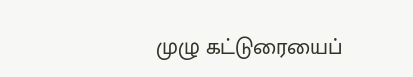முழு கட்டுரையைப்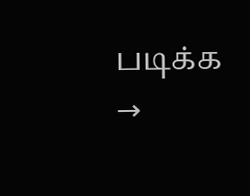படிக்க →